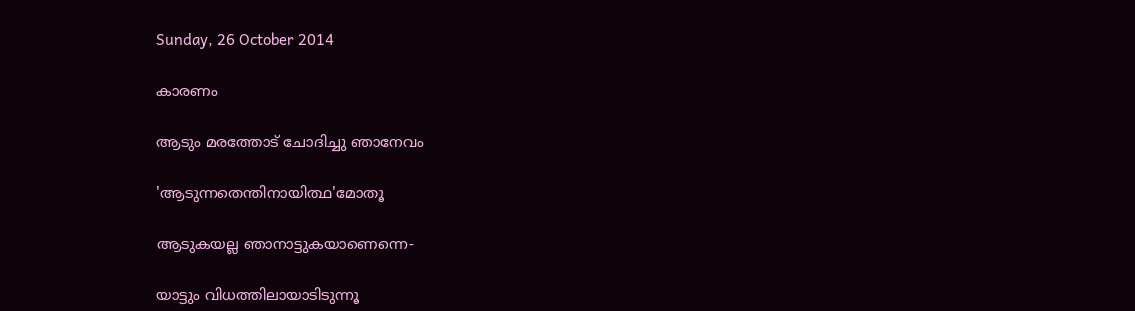Sunday, 26 October 2014

കാരണം

ആടും മരത്തോട് ചോദിച്ചു ഞാനേവം

'ആടുന്നതെന്തിനായിത്ഥ'മോതൂ

ആടുകയല്ല ഞാനാട്ടുകയാണെന്നെ-

യാട്ടും വിധത്തിലായാടിടുന്നൂ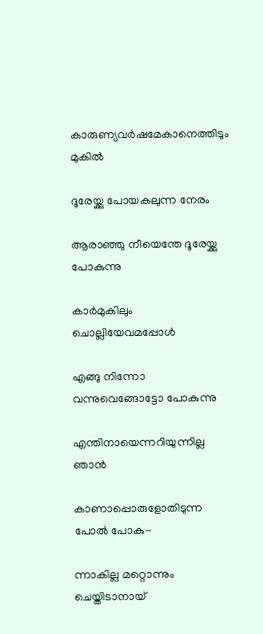കാരുണ്യവര്‍ഷമേകാനെത്തിടും മുകില്‍

ദൂരേയ്ക്കു പോയകലുന്ന നേരം

ആരാഞ്ഞു നീയെന്തേ ദൂരേയ്ക്കു പോകുന്നു

കാര്‍മുകിലും ചൊല്ലിയേവമപ്പോള്‍

എങ്ങു നിന്നോ വന്നുവെങ്ങോട്ടോ പോകുന്നു

എന്തിനായെന്നറിയുന്നില്ല ഞാന്‍

കാണാപ്പൊരുളോതിടുന്ന പോല്‍ പോകു-

ന്നാകില്ല മറ്റൊന്നും ചെയ്തിടാനായ്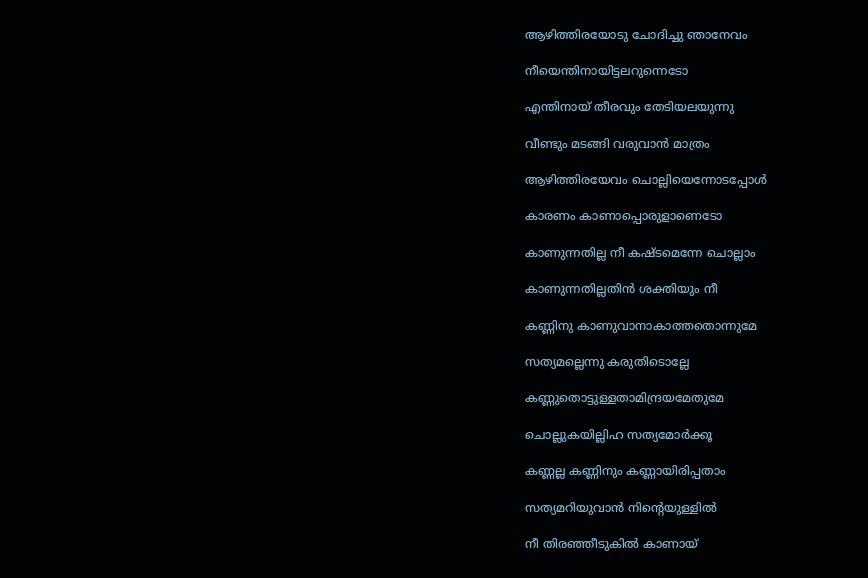ആഴിത്തിരയോടു ചോദിച്ചു ഞാനേവം

നീയെന്തിനായിട്ടലറുന്നെടോ

എന്തിനായ് തീരവും തേടിയലയുന്നു

വീണ്ടും മടങ്ങി വരുവാന്‍ മാത്രം

ആഴിത്തിരയേവം ചൊല്ലിയെന്നോടപ്പോള്‍

കാരണം കാണാപ്പൊരുളാണെടോ

കാണുന്നതില്ല നീ കഷ്ടമെന്നേ ചൊല്ലാം

കാണുന്നതില്ലതിന്‍ ശക്തിയും നീ

കണ്ണിനു കാണുവാനാകാത്തതൊന്നുമേ

സത്യമല്ലെന്നു കരുതിടൊല്ലേ

കണ്ണുതൊട്ടുള്ളതാമിന്ദ്രയമേതുമേ

ചൊല്ലുകയില്ലിഹ സത്യമോര്‍ക്കൂ

കണ്ണല്ല കണ്ണിനും കണ്ണായിരിപ്പതാം

സത്യമറിയുവാന്‍ നിന്റെയുള്ളില്‍

നീ തിരഞ്ഞീടുകില്‍ കാണായ്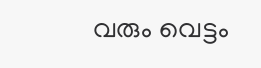വരും വെട്ടം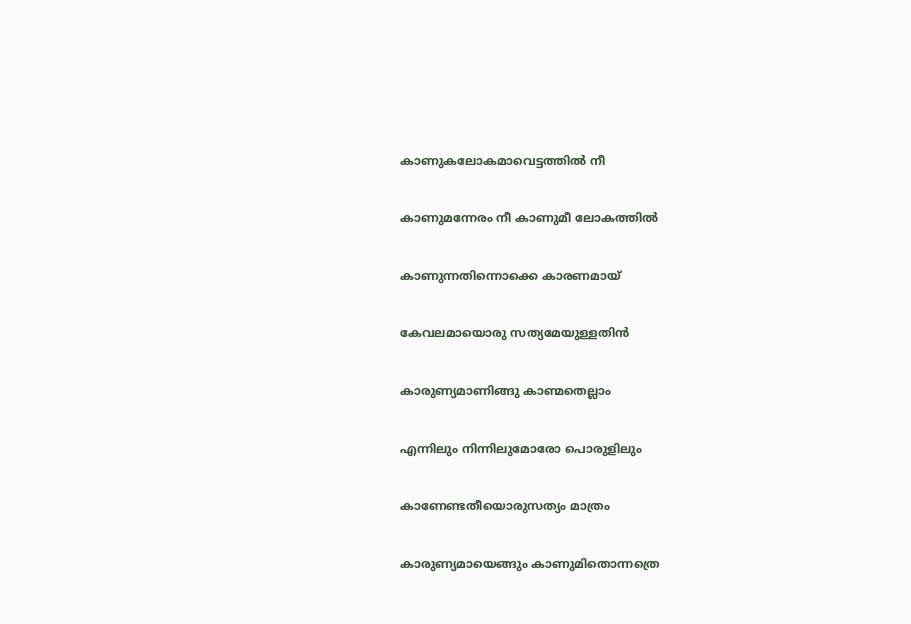കാണുകലോകമാവെട്ടത്തില്‍ നീ

കാണുമന്നേരം നീ കാണുമീ ലോകത്തില്‍

കാണുന്നതിന്നൊക്കെ കാരണമായ്

കേവലമായൊരു സത്യമേയുള്ളതിന്‍

കാരുണ്യമാണിങ്ങു കാണ്മതെല്ലാം

എന്നിലും നിന്നിലുമോരോ പൊരുളിലും

കാണേണ്ടതീയൊരുസത്യം മാത്രം

കാരുണ്യമായെങ്ങും കാണുമിതൊന്നത്രെ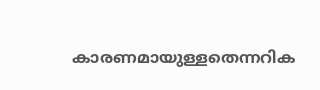കാരണമായുള്ളതെന്നറിക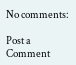No comments:

Post a Comment